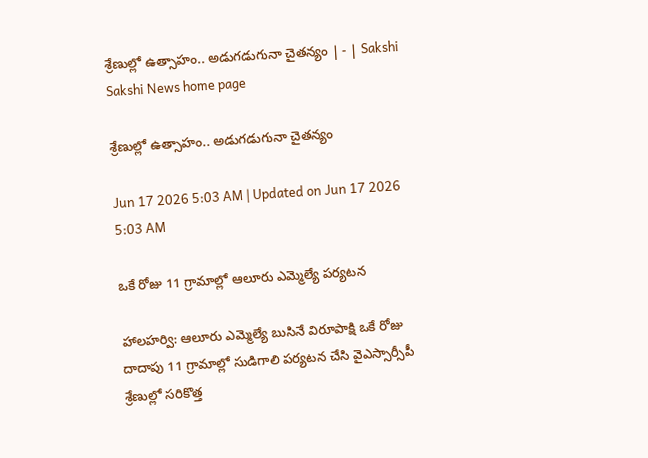శ్రేణుల్లో ఉత్సాహం.. అడుగడుగునా చైతన్యం | - | Sakshi
Sakshi News home page

శ్రేణుల్లో ఉత్సాహం.. అడుగడుగునా చైతన్యం

Jun 17 2026 5:03 AM | Updated on Jun 17 2026 5:03 AM

ఒకే రోజు 11 గ్రామాల్లో ఆలూరు ఎమ్మెల్యే పర్యటన

హాలహర్వి: ఆలూరు ఎమ్మెల్యే బుసినే విరూపాక్షి ఒకే రోజు దాదాపు 11 గ్రామాల్లో సుడిగాలి పర్యటన చేసి వైఎస్సార్సీపీ శ్రేణుల్లో సరికొత్త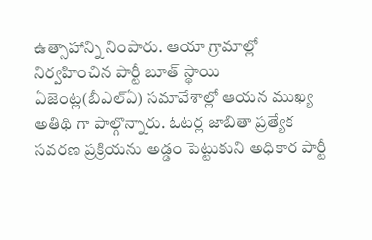ఉత్సాహాన్ని నింపారు. ఆయా గ్రామాల్లో నిర్వహించిన పార్టీ బూత్‌ స్థాయి ఏజెంట్ల(బీఎల్‌ఏ) సమావేశాల్లో ఆయన ముఖ్య అతిథి గా పాల్గొన్నారు. ఓటర్ల జాబితా ప్రత్యేక సవరణ ప్రక్రియను అడ్డం పెట్టుకుని అధికార పార్టీ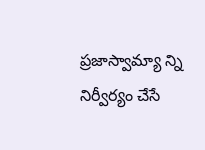ప్రజాస్వామ్యా న్ని నిర్వీర్యం చేసే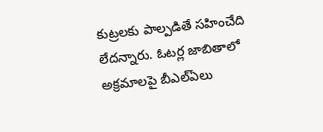కుట్రలకు పాల్పడితే సహించేది లేదన్నారు. ఓటర్ల జాబితాలో అక్రమాలపై బీఎల్‌ఏలు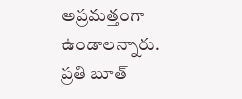అప్రమత్తంగా ఉండాలన్నారు. ప్రతి బూత్‌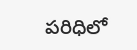పరిధిలో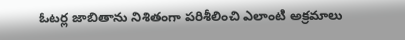ఓటర్ల జాబితాను నిశితంగా పరిశీలించి ఎలాంటి అక్రమాలు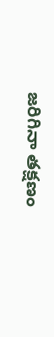జరిగినా తక్షణం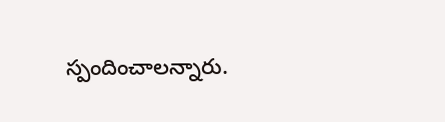స్పందించాలన్నారు.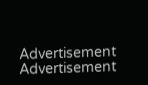Advertisement
Advertisement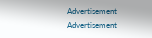Advertisement
Advertisement